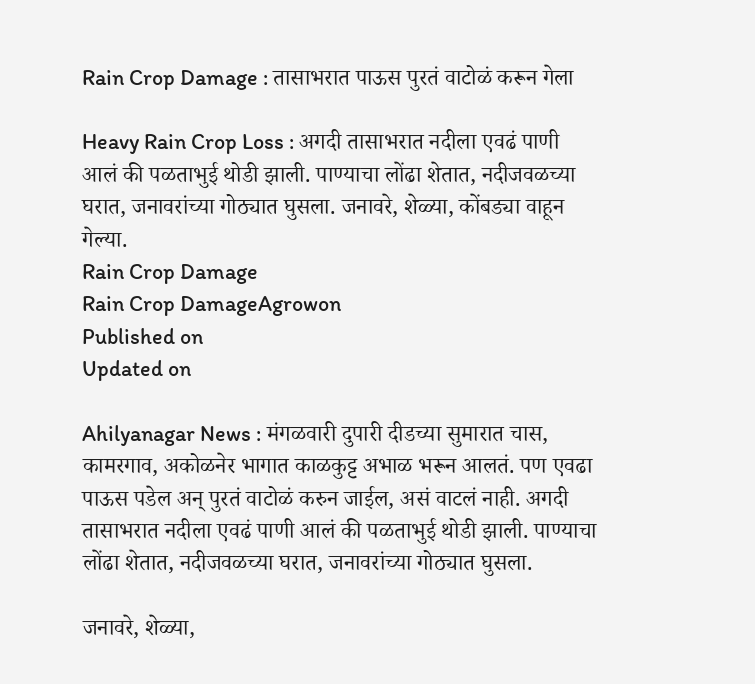Rain Crop Damage : तासाभरात पाऊस पुरतं वाटोळं करून गेला

Heavy Rain Crop Loss : अगदी तासाभरात नदीला एवढं पाणी आलं की पळताभुई थोडी झाली. पाण्याचा लोंढा शेतात, नदीजवळच्या घरात, जनावरांच्या गोठ्यात घुसला. जनावरे, शेळ्या, कोंबड्या वाहून गेल्या.
Rain Crop Damage
Rain Crop DamageAgrowon
Published on
Updated on

Ahilyanagar News : मंगळवारी दुपारी दीडच्या सुमारात चास, कामरगाव, अकोळनेर भागात काळकुट्ट अभाळ भरून आलतं. पण एवढा पाऊस पडेल अन् पुरतं वाटोळं करुन जाईल, असं वाटलं नाही. अगदी तासाभरात नदीला एवढं पाणी आलं की पळताभुई थोडी झाली. पाण्याचा लोंढा शेतात, नदीजवळच्या घरात, जनावरांच्या गोठ्यात घुसला.

जनावरे, शेळ्या,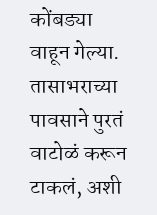कोंबड्या वाहून गेल्या. तासाभराच्या पावसाने पुरतं वाटोळं करून टाकलं, अशी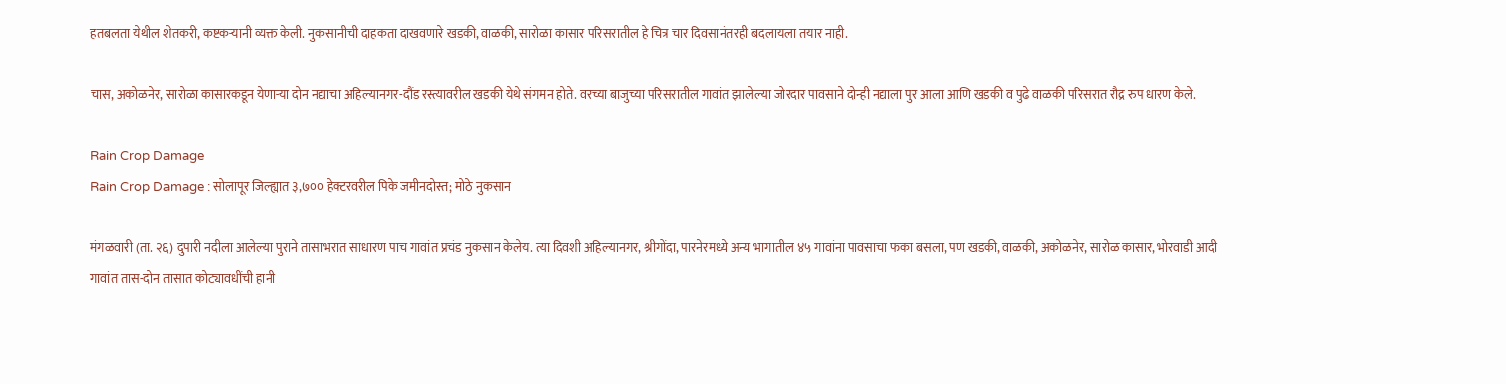हतबलता येथील शेतकरी, कष्टकऱ्यानी व्यक्त केली. नुकसानीची दाहकता दाखवणारे खडकी, वाळकी, सारोळा कासार परिसरातील हे चित्र चार दिवसानंतरही बदलायला तयार नाही.

चास, अकोळनेर, सारोळा कासारकडून येणाऱ्या दोन नद्याचा अहिल्यानगर-दौंड रस्त्यावरील खडकी येथे संगमन होते. वरच्या बाजुच्या परिसरातील गावांत झालेल्या जोरदार पावसाने दोन्ही नद्याला पुर आला आणि खडकी व पुढे वाळकी परिसरात रौद्र रुप धारण केले.

Rain Crop Damage
Rain Crop Damage : सोलापूर जिल्ह्यात ३,७०० हेक्टरवरील पिके जमीनदोस्त; मोठे नुकसान

मंगळवारी (ता. २६) दुपारी नदीला आलेल्या पुराने तासाभरात साधारण पाच गावांत प्रचंड नुकसान केलेय. त्या दिवशी अहिल्यानगर, श्रीगोंदा, पारनेरमध्ये अन्य भागातील ४५ गावांना पावसाचा फका बसला, पण खडकी, वाळकी, अकोळनेर, सारोळ कासार, भोरवाडी आदी गावांत तास-दोन तासात कोट्यावधींची हानी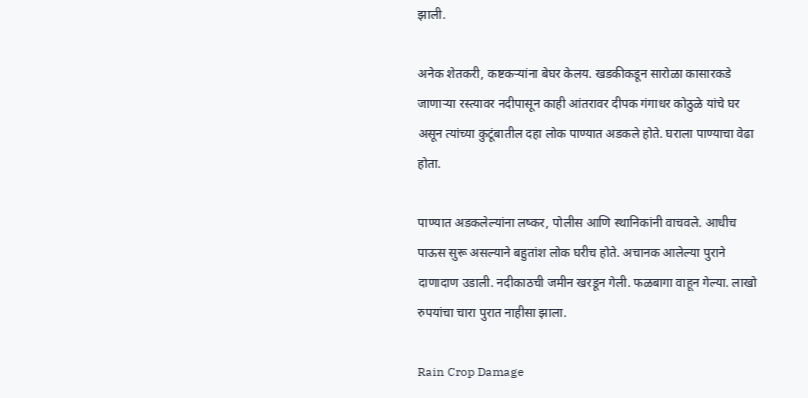झाली.

अनेक शेतकरी, कष्टकऱ्यांना बेघर केलय. खडकीकडून सारोळा कासारकडे जाणाऱ्या रस्त्यावर नदीपासून काही आंतरावर दीपक गंगाधर कोठुळे यांचे घर असून त्यांच्या कुटूंबातील दहा लोक पाण्यात अडकले होते. घराला पाण्याचा वेढा होता.

पाण्यात अडकलेल्यांना लष्कर, पोलीस आणि स्थानिकांनी वाचवले. आधीच पाऊस सुरू असल्याने बहुतांश लोक घरीच होते. अचानक आलेल्या पुराने दाणादाण उडाली. नदीकाठची जमीन खरडून गेली. फळबागा वाहून गेल्या. लाखो रुपयांचा चारा पुरात नाहीसा झाला.

Rain Crop Damage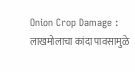Onion Crop Damage : लाखमोलाचा कांदा पावसामुळे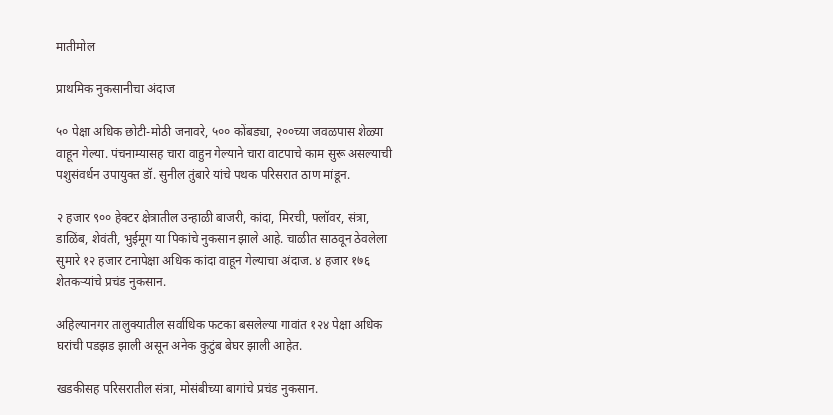मातीमोल

प्राथमिक नुकसानीचा अंदाज

५० पेक्षा अधिक छोटी-मोठी जनावरे, ५०० कोंबड्या, २००च्या जवळपास शेळ्या वाहून गेल्या. पंचनाम्यासह चारा वाहुन गेल्याने चारा वाटपाचे काम सुरू असल्याची पशुसंवर्धन उपायुक्‍त डॉ. सुनील तुंबारे यांचे पथक परिसरात ठाण मांडून.

२ हजार ९०० हेक्टर क्षेत्रातील उन्हाळी बाजरी, कांदा, मिरची, फ्लॉवर, संत्रा, डाळिंब, शेवंती, भुईमूग या पिकांचे नुकसान झाले आहे. चाळीत साठवून ठेवलेला सुमारे १२ हजार टनापेक्षा अधिक कांदा वाहून गेल्याचा अंदाज. ४ हजार १७६ शेतकऱ्यांचे प्रचंड नुकसान.

अहिल्यानगर तालुक्यातील सर्वाधिक फटका बसलेल्या गावांत १२४ पेक्षा अधिक घरांची पडझड झाली असून अनेक कुटुंब बेघर झाली आहेत.

खडकीसह परिसरातील संत्रा, मोसंबीच्या बागांचे प्रचंड नुकसान.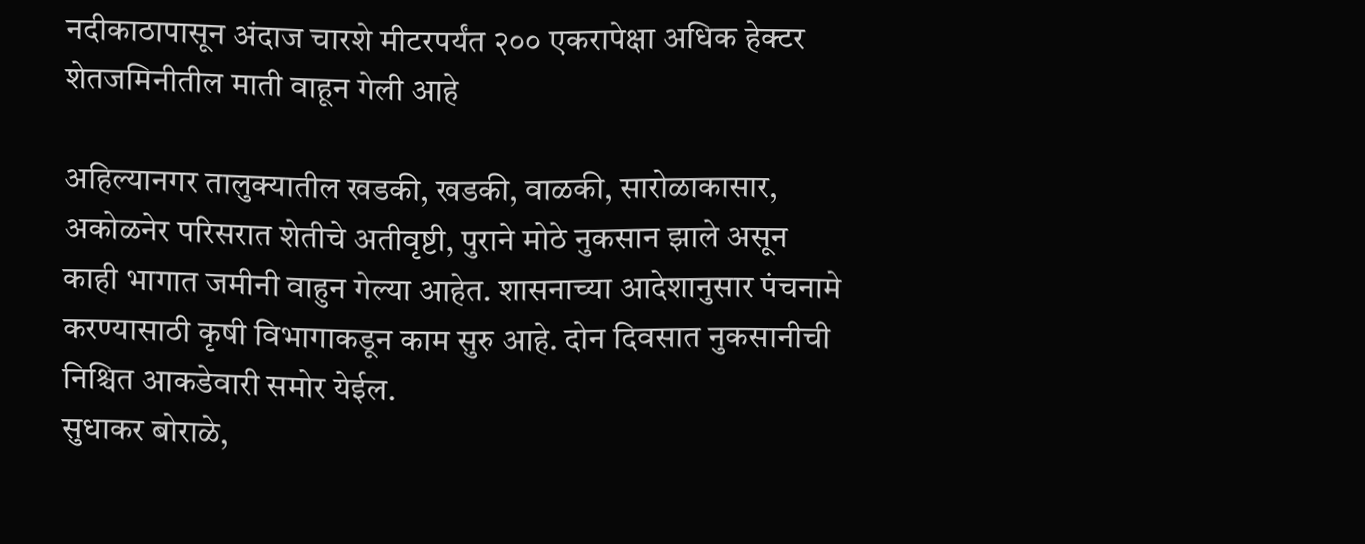नदीकाठापासून अंदाज चारशे मीटरपर्यंत २०० एकरापेक्षा अधिक हेक्टर शेतजमिनीतील माती वाहून गेली आहे

अहिल्यानगर तालुक्यातील खडकी, खडकी, वाळकी, सारोळाकासार, अकोळनेर परिसरात शेतीचे अतीवृष्टी, पुराने मोठे नुकसान झाले असून काही भागात जमीनी वाहुन गेल्या आहेत. शासनाच्या आदेशानुसार पंचनामे करण्यासाठी कृषी विभागाकडून काम सुरु आहे. दोन दिवसात नुकसानीची निश्चित आकडेवारी समोर येईल.
सुधाकर बोराळे,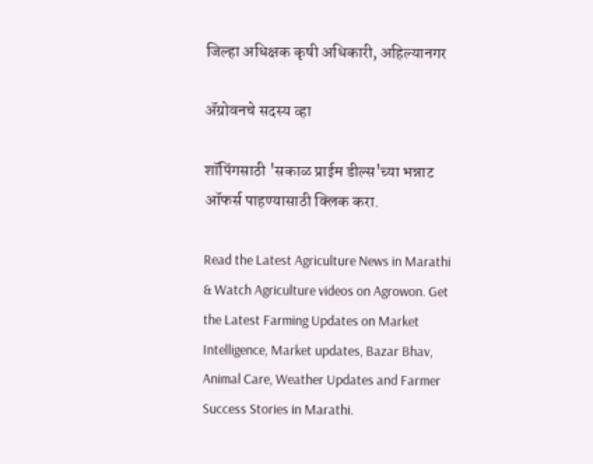जिल्हा अधिक्षक कृषी अधिकारी, अहिल्यानगर

ॲग्रोवनचे सदस्य व्हा

शॉपिंगसाठी 'सकाळ प्राईम डील्स'च्या भन्नाट ऑफर्स पाहण्यासाठी क्लिक करा.

Read the Latest Agriculture News in Marathi & Watch Agriculture videos on Agrowon. Get the Latest Farming Updates on Market Intelligence, Market updates, Bazar Bhav, Animal Care, Weather Updates and Farmer Success Stories in Marathi.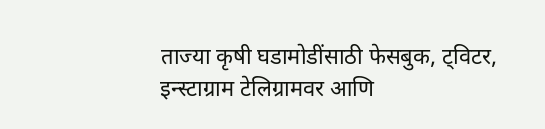ताज्या कृषी घडामोडींसाठी फेसबुक, ट्विटर, इन्स्टाग्राम टेलिग्रामवर आणि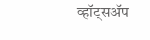व्हॉट्सॲप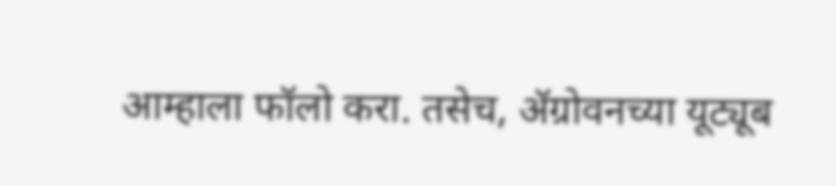आम्हाला फॉलो करा. तसेच, ॲग्रोवनच्या यूट्यूब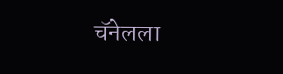चॅनेलला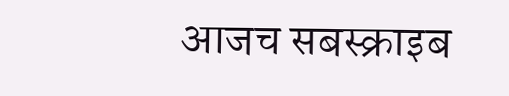आजच सबस्क्राइब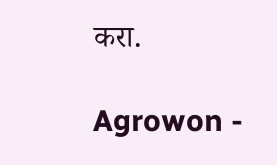करा.

Agrowon -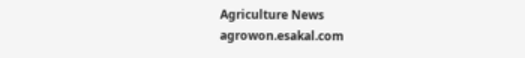Agriculture News
agrowon.esakal.com